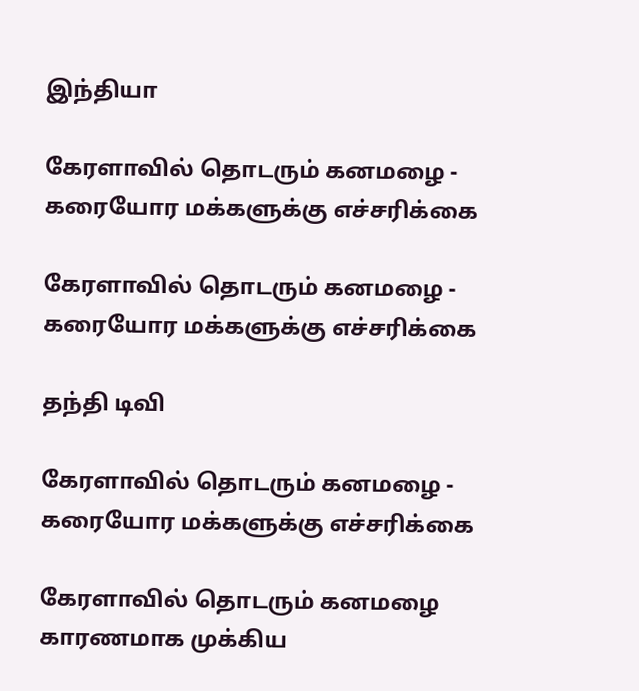இந்தியா

கேரளாவில் தொடரும் கனமழை - கரையோர மக்களுக்கு எச்சரிக்கை

கேரளாவில் தொடரும் கனமழை - கரையோர மக்களுக்கு எச்சரிக்கை

தந்தி டிவி

கேரளாவில் தொடரும் கனமழை - கரையோர மக்களுக்கு எச்சரிக்கை

கேரளாவில் தொடரும் கனமழை காரணமாக முக்கிய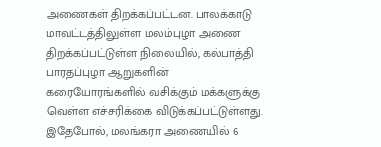அணைகள் திறக்கப்பட்டன. பாலக்காடு மாவட்டத்திலுள்ள மலம்புழா அணை திறக்கப்பட்டுள்ள நிலையில், கல்பாத்தி பாரதப்புழா ஆறுகளின் கரையோரங்களில் வசிக்கும் மக்களுக்கு வெள்ள எச்சரிக்கை விடுக்கப்பட்டுள்ளது. இதேபோல், மலங்கரா அணையில் 6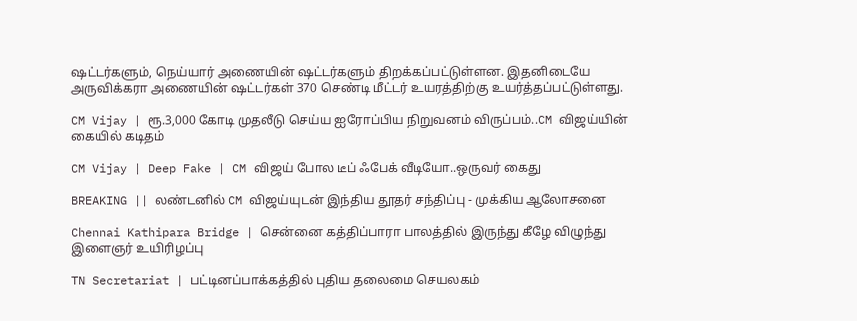ஷட்டர்களும், நெய்யார் அணையின் ஷட்டர்களும் திறக்கப்பட்டுள்ளன. இதனிடையே அருவிக்கரா அணையின் ஷட்டர்கள் 370 செண்டி மீட்டர் உயரத்திற்கு உயர்த்தப்பட்டுள்ளது.

CM Vijay | ரூ.3,000 கோடி முதலீடு செய்ய ஐரோப்பிய நிறுவனம் விருப்பம்..CM விஜய்யின் கையில் கடிதம்

CM Vijay | Deep Fake | CM விஜய் போல டீப் ஃபேக் வீடியோ..ஒருவர் கைது

BREAKING || லண்டனில் CM விஜய்யுடன் இந்திய தூதர் சந்திப்பு - முக்கிய ஆலோசனை

Chennai Kathipara Bridge | சென்னை கத்திப்பாரா பாலத்தில் இருந்து கீழே விழுந்து இளைஞர் உயிரிழப்பு

TN Secretariat | பட்டினப்பாக்கத்தில் புதிய தலைமை செயலகம்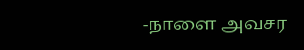-நாளை அவசர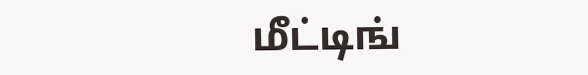மீட்டிங்